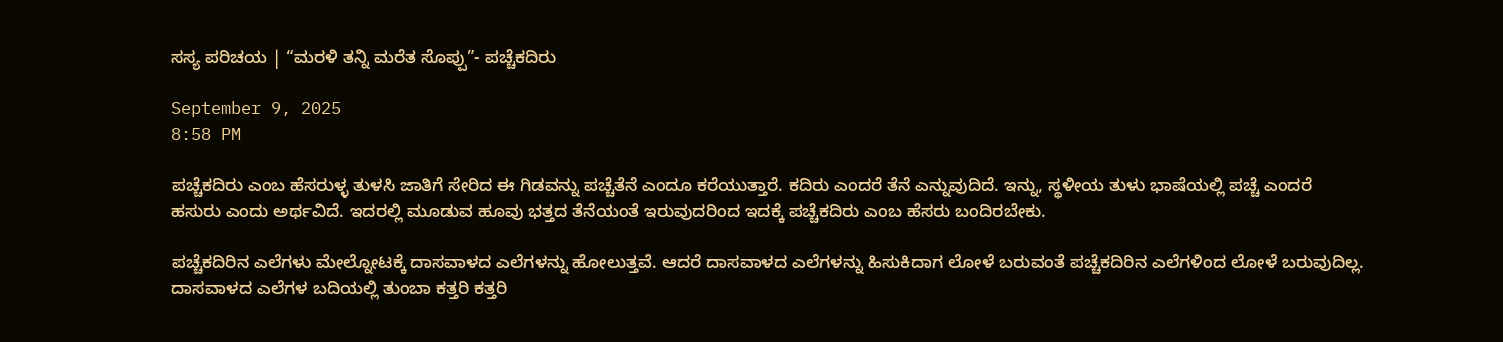ಸಸ್ಯ ಪರಿಚಯ | “ಮರಳಿ ತನ್ನಿ ಮರೆತ ಸೊಪ್ಪು”- ಪಚ್ಚೆಕದಿರು

September 9, 2025
8:58 PM

ಪಚ್ಚೆಕದಿರು ಎಂಬ ಹೆಸರುಳ್ಳ ತುಳಸಿ ಜಾತಿಗೆ ಸೇರಿದ ಈ ಗಿಡವನ್ನು ಪಚ್ಚೆತೆನೆ ಎಂದೂ ಕರೆಯುತ್ತಾರೆ. ಕದಿರು ಎಂದರೆ ತೆನೆ ಎನ್ನುವುದಿದೆ. ಇನ್ನು, ಸ್ಥಳೀಯ ತುಳು ಭಾಷೆಯಲ್ಲಿ ಪಚ್ಚೆ ಎಂದರೆ ಹಸುರು ಎಂದು ಅರ್ಥವಿದೆ. ಇದರಲ್ಲಿ ಮೂಡುವ ಹೂವು ಭತ್ತದ ತೆನೆಯಂತೆ ಇರುವುದರಿಂದ ಇದಕ್ಕೆ ಪಚ್ಚೆಕದಿರು ಎಂಬ ಹೆಸರು ಬಂದಿರಬೇಕು.

ಪಚ್ಚೆಕದಿರಿನ ಎಲೆಗಳು ಮೇಲ್ನೋಟಕ್ಕೆ ದಾಸವಾಳದ ಎಲೆಗಳನ್ನು ಹೋಲುತ್ತವೆ. ಆದರೆ ದಾಸವಾಳದ ಎಲೆಗಳನ್ನು ಹಿಸುಕಿದಾಗ ಲೋಳೆ ಬರುವಂತೆ ಪಚ್ಚೆಕದಿರಿನ ಎಲೆಗಳಿಂದ ಲೋಳೆ ಬರುವುದಿಲ್ಲ. ದಾಸವಾಳದ ಎಲೆಗಳ ಬದಿಯಲ್ಲಿ ತುಂಬಾ ಕತ್ತರಿ ಕತ್ತರಿ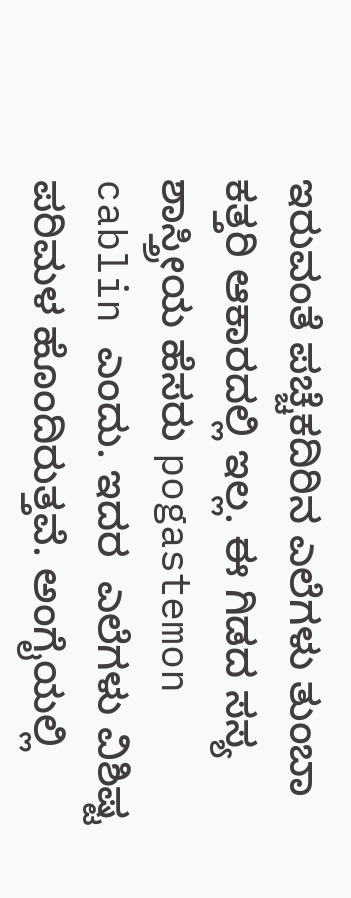ಇರುವಂತೆ ಪಚ್ಚೆಕದಿರಿನ ಎಲೆಗಳು ತುಂಬಾ ಕತ್ತರಿ ಆಕಾರದಲ್ಲಿ ಇಲ್ಲ. ಈ ಗಿಡದ ಸಸ್ಯ ಶಾಸ್ತ್ರೀಯ ಹೆಸರು pogastemon cablin ಎಂದು. ಇದರ  ಎಲೆಗಳು ವಿಶಿಷ್ಟ ಪರಿಮಳ ಹೊಂದಿರುತ್ತವೆ. ಅಂಗೈಯಲ್ಲಿ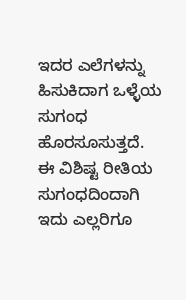ಇದರ ಎಲೆಗಳನ್ನು ಹಿಸುಕಿದಾಗ ಒಳ್ಳೆಯ ಸುಗಂಧ  ಹೊರಸೂಸುತ್ತದೆ.  ಈ ವಿಶಿಷ್ಟ ರೀತಿಯ ಸುಗಂಧದಿಂದಾಗಿ ಇದು ಎಲ್ಲರಿಗೂ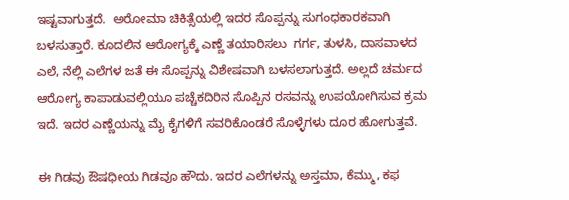ಇಷ್ಟವಾಗುತ್ತದೆ.  ಅರೋಮಾ ಚಿಕಿತ್ಸೆಯಲ್ಲಿ ಇದರ ಸೊಪ್ಪನ್ನು ಸುಗಂಧಕಾರಕವಾಗಿ ಬಳಸುತ್ತಾರೆ. ಕೂದಲಿನ ಆರೋಗ್ಯಕ್ಕೆ ಎಣ್ಣೆ ತಯಾರಿಸಲು  ಗರ್ಗ, ತುಳಸಿ, ದಾಸವಾಳದ ಎಲೆ, ನೆಲ್ಲಿ ಎಲೆಗಳ ಜತೆ ಈ ಸೊಪ್ಪನ್ನು ವಿಶೇಷವಾಗಿ ಬಳಸಲಾಗುತ್ತದೆ. ಅಲ್ಲದೆ ಚರ್ಮದ ಆರೋಗ್ಯ ಕಾಪಾಡುವಲ್ಲಿಯೂ ಪಚ್ಚೆಕದಿರಿನ ಸೊಪ್ಪಿನ ರಸವನ್ನು ಉಪಯೋಗಿಸುವ ಕ್ರಮ ಇದೆ. ಇದರ ಎಣ್ಣೆಯನ್ನು ಮೈ ಕೈಗಳಿಗೆ ಸವರಿಕೊಂಡರೆ ಸೊಳ್ಳೆಗಳು ದೂರ ಹೋಗುತ್ತವೆ.

ಈ ಗಿಡವು ಔಷಧೀಯ ಗಿಡವೂ ಹೌದು. ಇದರ ಎಲೆಗಳನ್ನು ಅಸ್ತಮಾ, ಕೆಮ್ಮು, ಕಫ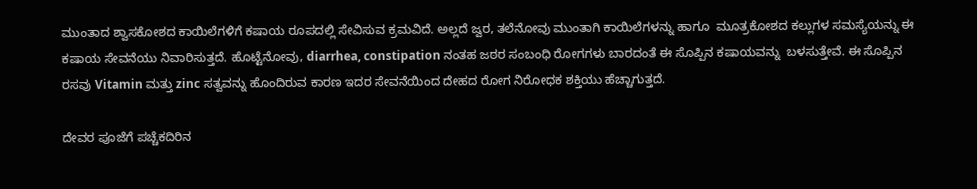ಮುಂತಾದ ಶ್ವಾಸಕೋಶದ ಕಾಯಿಲೆಗಳಿಗೆ ಕಷಾಯ ರೂಪದಲ್ಲಿ ಸೇವಿಸುವ ಕ್ರಮವಿದೆ. ಅಲ್ಲದೆ ಜ್ವರ, ತಲೆನೋವು ಮುಂತಾಗಿ ಕಾಯಿಲೆಗಳನ್ನು ಹಾಗೂ  ಮೂತ್ರಕೋಶದ ಕಲ್ಲುಗಳ ಸಮಸ್ಯೆಯನ್ನು ಈ ಕಷಾಯ ಸೇವನೆಯು ನಿವಾರಿಸುತ್ತದೆ. ಹೊಟ್ಟೆನೋವು, diarrhea, constipation ನಂತಹ ಜಠರ ಸಂಬಂಧಿ ರೋಗಗಳು ಬಾರದಂತೆ ಈ ಸೊಪ್ಪಿನ ಕಷಾಯವನ್ನು  ಬಳಸುತ್ತೇವೆ. ಈ ಸೊಪ್ಪಿನ ರಸವು Vitamin ಮತ್ತು zinc ಸತ್ವವನ್ನು ಹೊಂದಿರುವ ಕಾರಣ ಇದರ ಸೇವನೆಯಿಂದ ದೇಹದ ರೋಗ ನಿರೋಧಕ ಶಕ್ತಿಯು ಹೆಚ್ಚಾಗುತ್ತದೆ.

ದೇವರ ಪೂಜೆಗೆ ಪಚ್ಚೆಕದಿರಿನ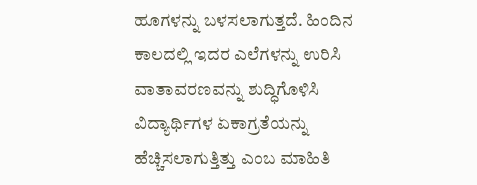ಹೂಗಳನ್ನು ಬಳಸಲಾಗುತ್ತದೆ. ಹಿಂದಿನ ಕಾಲದಲ್ಲಿ ಇದರ ಎಲೆಗಳನ್ನು ಉರಿಸಿ ವಾತಾವರಣವನ್ನು ಶುದ್ಧಿಗೊಳಿಸಿ  ವಿದ್ಯಾರ್ಥಿಗಳ ಏಕಾಗ್ರತೆಯನ್ನು ಹೆಚ್ಚಿಸಲಾಗುತ್ತಿತ್ತು ಎಂಬ ಮಾಹಿತಿ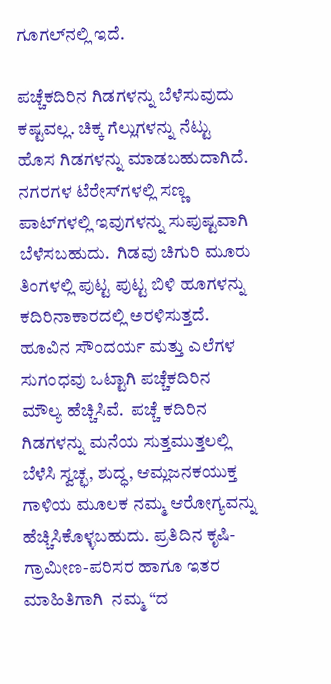ಗೂಗಲ್‍ನಲ್ಲಿ ಇದೆ.

ಪಚ್ಚೆಕದಿರಿನ ಗಿಡಗಳನ್ನು ಬೆಳೆಸುವುದು ಕಷ್ಟವಲ್ಲ. ಚಿಕ್ಕ ಗೆಲ್ಲುಗಳನ್ನು ನೆಟ್ಟು ಹೊಸ ಗಿಡಗಳನ್ನು ಮಾಡಬಹುದಾಗಿದೆ. ನಗರಗಳ ಟೆರೇಸ್‍ಗಳಲ್ಲಿ ಸಣ್ಣ ಪಾಟ್‍ಗಳಲ್ಲಿ ಇವುಗಳನ್ನು ಸುಪುಷ್ಟವಾಗಿ ಬೆಳೆಸಬಹುದು.  ಗಿಡವು ಚಿಗುರಿ ಮೂರು ತಿಂಗಳಲ್ಲಿ ಪುಟ್ಟ ಪುಟ್ಟ ಬಿಳಿ ಹೂಗಳನ್ನು  ಕದಿರಿನಾಕಾರದಲ್ಲಿ ಅರಳಿಸುತ್ತದೆ. ಹೂವಿನ ಸೌಂದರ್ಯ ಮತ್ತು ಎಲೆಗಳ ಸುಗಂಧವು ಒಟ್ಟಾಗಿ ಪಚ್ಚೆಕದಿರಿನ ಮೌಲ್ಯ ಹೆಚ್ಚಿಸಿವೆ.  ಪಚ್ಚೆ ಕದಿರಿನ ಗಿಡಗಳನ್ನು ಮನೆಯ ಸುತ್ತಮುತ್ತಲಲ್ಲಿ ಬೆಳೆಸಿ ಸ್ವಚ್ಛ, ಶುದ್ಧ, ಆಮ್ಲಜನಕಯುಕ್ತ ಗಾಳಿಯ ಮೂಲಕ ನಮ್ಮ ಆರೋಗ್ಯವನ್ನು ಹೆಚ್ಚಿಸಿಕೊಳ್ಳಬಹುದು. ಪ್ರತಿದಿನ ಕೃಷಿ-ಗ್ರಾಮೀಣ-ಪರಿಸರ ಹಾಗೂ ಇತರ ಮಾಹಿತಿಗಾಗಿ  ನಮ್ಮ “ದ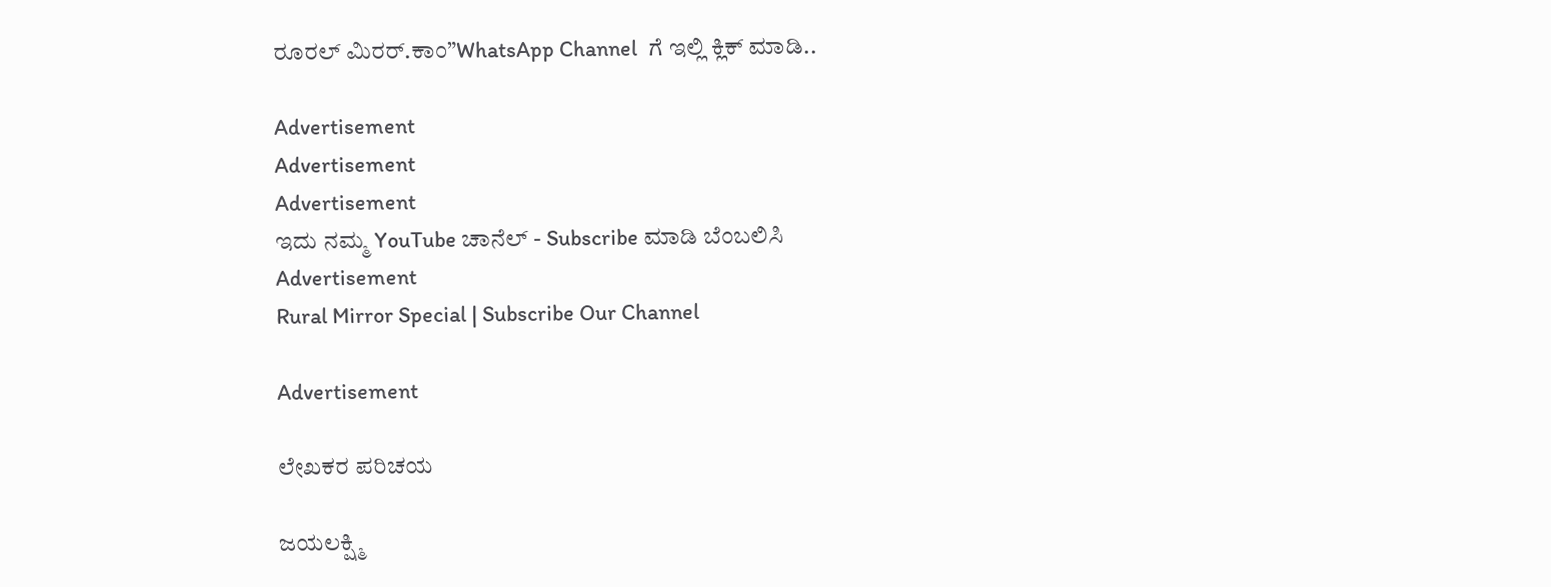ರೂರಲ್‌ ಮಿರರ್.ಕಾಂ”WhatsApp Channel  ಗೆ ಇಲ್ಲಿ ಕ್ಲಿಕ್‌ ಮಾಡಿ..

Advertisement
Advertisement
Advertisement
ಇದು ನಮ್ಮ YouTube ಚಾನೆಲ್ - Subscribe ಮಾಡಿ ಬೆಂಬಲಿಸಿ
Advertisement
Rural Mirror Special | Subscribe Our Channel

Advertisement

ಲೇಖಕರ ಪರಿಚಯ

ಜಯಲಕ್ಷ್ಮಿ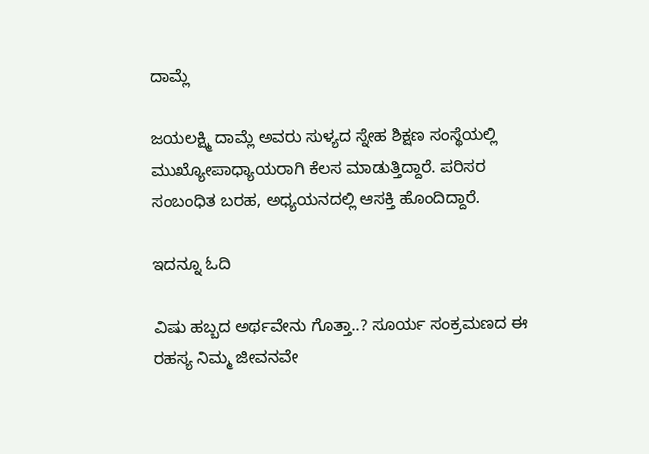ದಾಮ್ಲೆ

ಜಯಲಕ್ಷ್ಮಿ ದಾಮ್ಲೆ ಅವರು ಸುಳ್ಯದ ಸ್ನೇಹ ಶಿಕ್ಷಣ ಸಂಸ್ಥೆಯಲ್ಲಿ ಮುಖ್ಯೋಪಾಧ್ಯಾಯರಾಗಿ ಕೆಲಸ ಮಾಡುತ್ತಿದ್ದಾರೆ. ಪರಿಸರ ಸಂಬಂಧಿತ ಬರಹ, ಅಧ್ಯಯನದಲ್ಲಿ ಆಸಕ್ತಿ ಹೊಂದಿದ್ದಾರೆ.

ಇದನ್ನೂ ಓದಿ

ವಿಷು ಹಬ್ಬದ ಅರ್ಥವೇನು ಗೊತ್ತಾ..? ಸೂರ್ಯ ಸಂಕ್ರಮಣದ ಈ ರಹಸ್ಯ ನಿಮ್ಮ ಜೀವನವೇ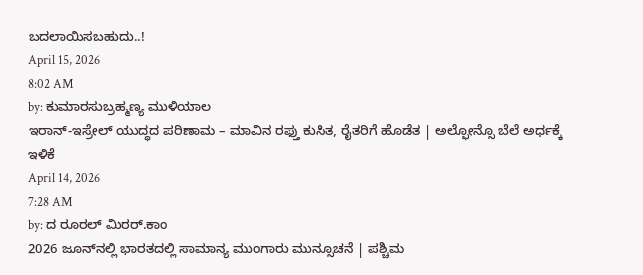ಬದಲಾಯಿಸಬಹುದು..!
April 15, 2026
8:02 AM
by: ಕುಮಾರಸುಬ್ರಹ್ಮಣ್ಯ ಮುಳಿಯಾಲ
ಇರಾನ್-ಇಸ್ರೇಲ್ ಯುದ್ಧದ ಪರಿಣಾಮ – ಮಾವಿನ ರಫ್ತು ಕುಸಿತ, ರೈತರಿಗೆ ಹೊಡೆತ | ಅಲ್ಫೋನ್ಸೊ ಬೆಲೆ ಅರ್ಧಕ್ಕೆ ಇಳಿಕೆ
April 14, 2026
7:28 AM
by: ದ ರೂರಲ್ ಮಿರರ್.ಕಾಂ
2026 ಜೂನ್‌ನಲ್ಲಿ ಭಾರತದಲ್ಲಿ ಸಾಮಾನ್ಯ ಮುಂಗಾರು ಮುನ್ಸೂಚನೆ | ಪಶ್ಚಿಮ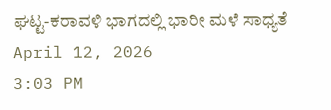ಘಟ್ಟ-ಕರಾವಳಿ ಭಾಗದಲ್ಲಿ ಭಾರೀ ಮಳೆ ಸಾಧ್ಯತೆ
April 12, 2026
3:03 PM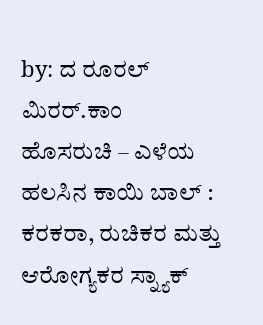by: ದ ರೂರಲ್ ಮಿರರ್.ಕಾಂ
ಹೊಸರುಚಿ – ಎಳೆಯ ಹಲಸಿನ ಕಾಯಿ ಬಾಲ್ : ಕರಕರಾ, ರುಚಿಕರ ಮತ್ತು ಆರೋಗ್ಯಕರ ಸ್ನ್ಯಾಕ್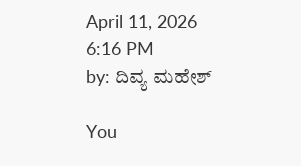April 11, 2026
6:16 PM
by: ದಿವ್ಯ ಮಹೇಶ್

You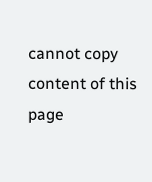cannot copy content of this page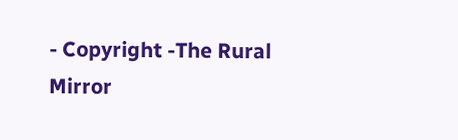- Copyright -The Rural Mirror